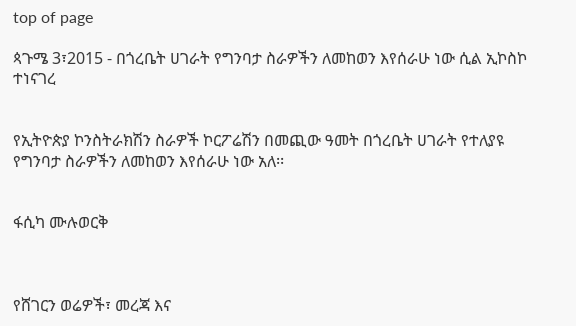top of page

ጳጉሜ 3፣2015 - በጎረቤት ሀገራት የግንባታ ስራዎችን ለመከወን እየሰራሁ ነው ሲል ኢኮስኮ ተነናገረ


የኢትዮጵያ ኮንስትራክሽን ስራዎች ኮርፖሬሽን በመጪው ዓመት በጎረቤት ሀገራት የተለያዩ የግንባታ ስራዎችን ለመከወን እየሰራሁ ነው አለ፡፡


ፋሲካ ሙሉወርቅ



የሸገርን ወሬዎች፣ መረጃ እና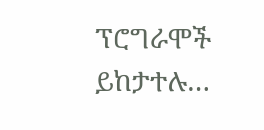ፕሮግራሞች ይከታተሉ…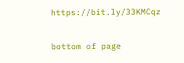https://bit.ly/33KMCqz

bottom of page